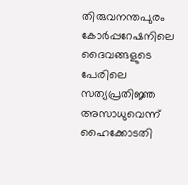തിരുവനന്തപുരം കോർപ്പറേഷനിലെ ദൈവങ്ങളുടെ പേരിലെ സത്യപ്രതിജ്ഞ അസാധുവെന്ന് ഹൈക്കോടതി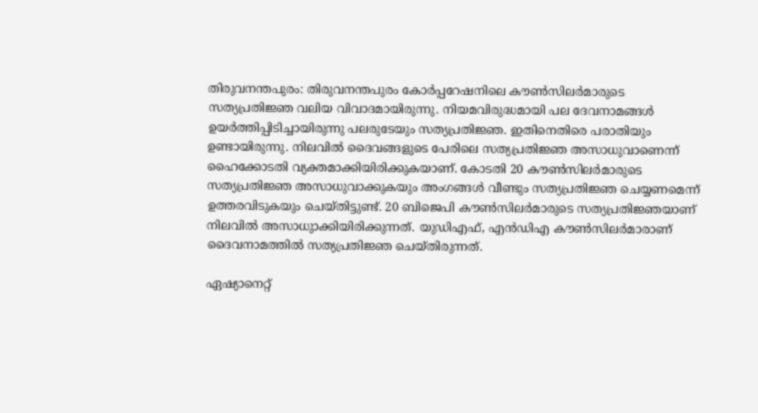തിരുവനന്തപുരം: തിരുവനന്തപുരം കോർപ്പറേഷനിലെ കൗണ്‍സിലർമാരുടെ സത്യപ്രതിജ്ഞ വലിയ വിവാദമായിരുന്നു. നിയമവിരുദ്ധമായി പല ദേവനാമങ്ങൾ ഉയർത്തിപ്പിടിച്ചായിരുന്നു പലരുടേയും സത്യപ്രതിജ്ഞ. ഇതിനെതിരെ പരാതിയും ഉണ്ടായിരുന്നു. നിലവില്‍ ദൈവങ്ങളുടെ പേരിലെ സത്യപ്രതിജ്ഞ അസാധുവാണെന്ന് ഹൈക്കോടതി വ്യക്തമാക്കിയിരിക്കുകയാണ്. കോടതി 20 കൗൺസിലർമാരുടെ സത്യപ്രതിജ്ഞ അസാധുവാക്കുകയും അംഗങ്ങൾ വീണ്ടും സത്യപ്രതിജ്ഞ ചെയ്യണമെന്ന് ഉത്തരവിടുകയും ചെയ്തിട്ടുണ്ട്. 20 ബിജെപി കൗണ്‍സിലർമാരുടെ സത്യപ്രതിജ്ഞയാണ് നിലവില്‍ അസാധുാക്കിയിരിക്കുന്നത്. യുഡിഎഫ്, എൻഡിഎ കൗണ്‍സിലർമാരാണ് ദൈവനാമത്തില്‍ സത്യപ്രതിജ്ഞ ചെയ്തിരുന്നത്.

ഏഷ്യാനെറ്റ്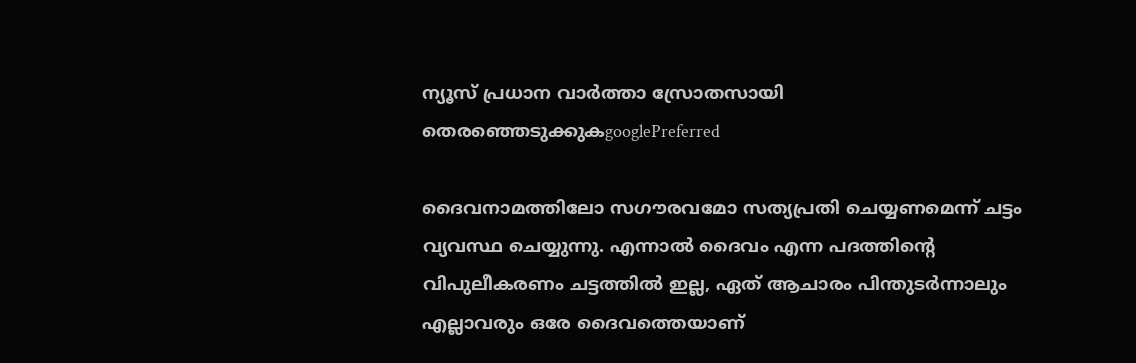ന്യൂസ് പ്രധാന വാർത്താ സ്രോതസായി തെരഞ്ഞെടുക്കുകgooglePreferred

ദൈവനാമത്തിലോ സഗൗരവമോ സത്യപ്രതി ചെയ്യണമെന്ന് ചട്ടം വ്യവസ്ഥ ചെയ്യുന്നു. എന്നാല്‍ ദൈവം എന്ന പദത്തിന്‍റെ വിപുലീകരണം ചട്ടത്തിൽ ഇല്ല, ഏത് ആചാരം പിന്തുടർന്നാലും എല്ലാവരും ഒരേ ദൈവത്തെയാണ്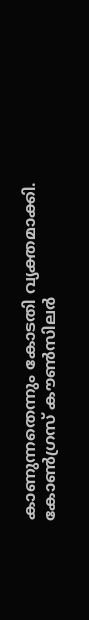കാണുന്നതെന്നും കോടതി വ്യക്തമാക്കി. കോണ്‍ഗ്രസ് കൗണ്‍സിലർ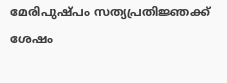മേരിപുഷ്പം സത്യപ്രതിജ്ഞക്ക് ശേഷം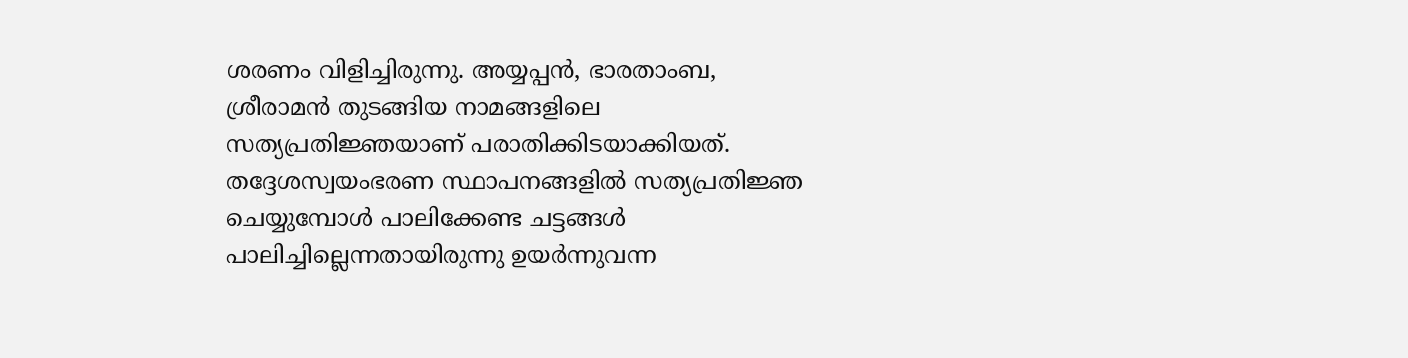ശരണം വിളിച്ചിരുന്നു. അയ്യപ്പൻ, ഭാരതാംബ, ശ്രീരാമൻ തുടങ്ങിയ നാമങ്ങളിലെ സത്യപ്രതിജ്ഞയാണ് പരാതിക്കിടയാക്കിയത്. തദ്ദേശസ്വയംഭരണ സ്ഥാപനങ്ങളിൽ സത്യപ്രതിജ്ഞ ചെയ്യുമ്പോൾ പാലിക്കേണ്ട ചട്ടങ്ങൾ പാലിച്ചില്ലെന്നതായിരുന്നു ഉയർന്നുവന്ന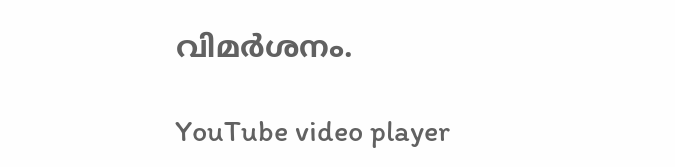വിമർശനം.

YouTube video player